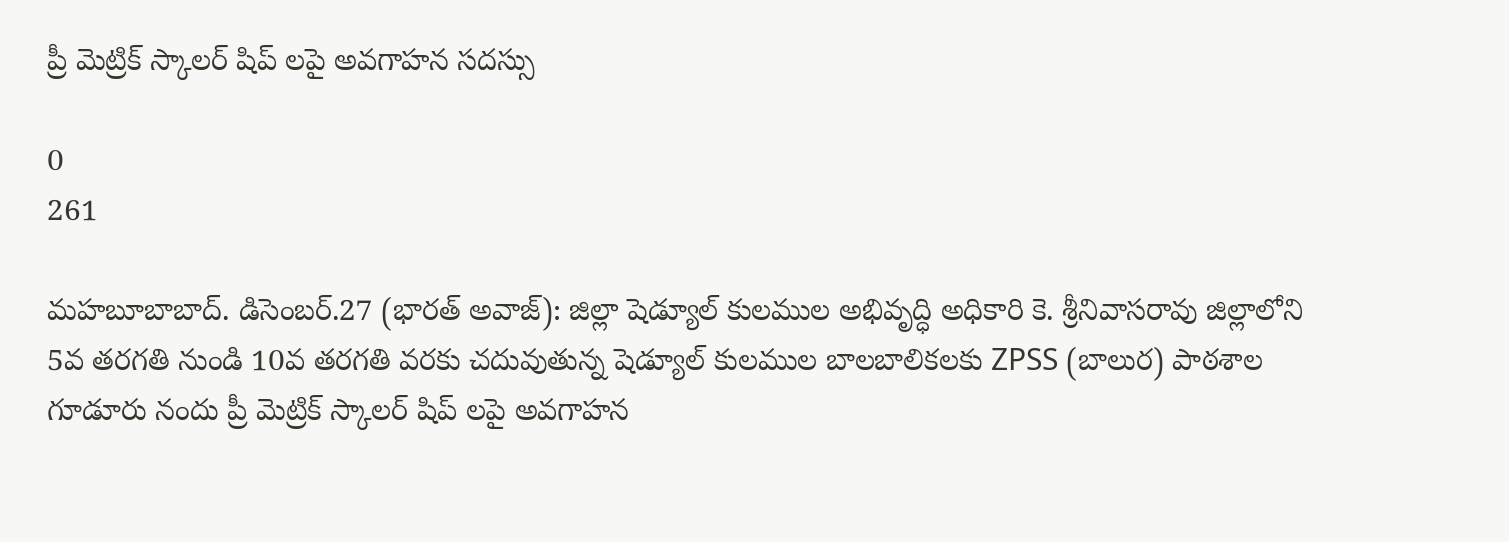ప్రీ మెట్రిక్ స్కాలర్ షిప్ లపై అవగాహన సదస్సు

0
261

మహబూబాబాద్. డిసెంబర్.27 (భారత్ అవాజ్): జిల్లా షెడ్యూల్ కులముల అభివృద్ధి అధికారి కె. శ్రీనివాసరావు జిల్లాలోని 5వ తరగతి నుండి 10వ తరగతి వరకు చదువుతున్న షెడ్యూల్ కులముల బాలబాలికలకు ZPSS (బాలుర) పాఠశాల గూడూరు నందు ప్రీ మెట్రిక్ స్కాలర్ షిప్ లపై అవగాహన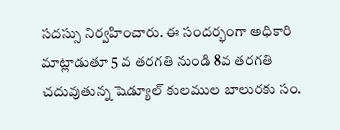సదస్సు నిర్వహించారు. ఈ సందర్భంగా అధికారి మాట్లాడుతూ 5 వ తరగతి నుండి 8వ తరగతి చదువుతున్న షెడ్యూల్ కులముల బాలురకు సం.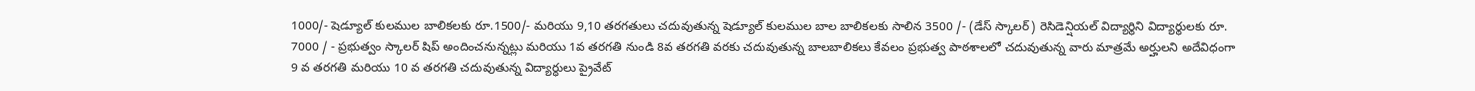1000/- షెడ్యూల్ కులముల బాలికలకు రూ.1500/- మరియు 9,10 తరగతులు చదువుతున్న షెడ్యూల్ కులముల బాల బాలికలకు సాలిన 3500 /- (డేస్ స్కాలర్) రెసిడెన్షియల్ విద్యార్థిని విద్యార్థులకు రూ. 7000 / - ప్రభుత్వం స్కాలర్ షిప్ అందించనున్నట్లు మరియు 1వ తరగతి నుండి 8వ తరగతి వరకు చదువుతున్న బాలబాలికలు కేవలం ప్రభుత్వ పాఠశాలలో చదువుతున్న వారు మాత్రమే అర్హులని అదేవిధంగా 9 వ తరగతి మరియు 10 వ తరగతి చదువుతున్న విద్యార్ధులు ప్రైవేట్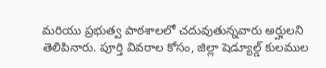మరియు ప్రభుత్వ పాఠశాలలో చదువుతున్నవారు అర్హులని తెలిపినారు. పూర్తి వివరాల కోసం, జిల్లా షెడ్యూల్డ్ కులముల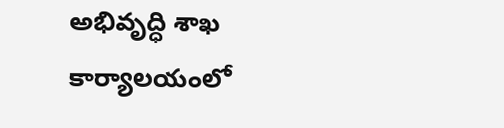అభివృద్ధి శాఖ కార్యాలయంలో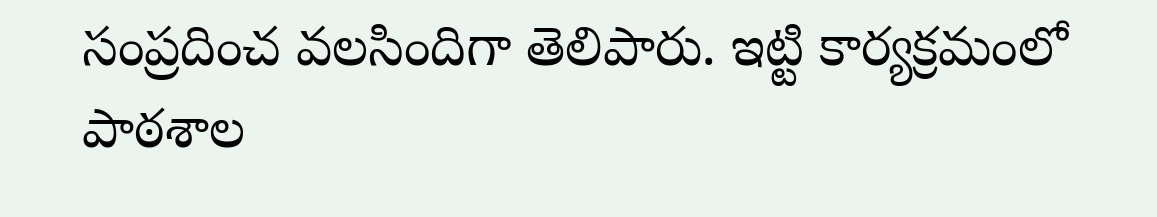సంప్రదించ వలసిందిగా తెలిపారు. ఇట్టి కార్యక్రమంలో పాఠశాల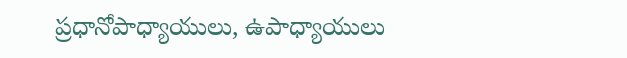ప్రధానోపాధ్యాయులు, ఉపాధ్యాయులు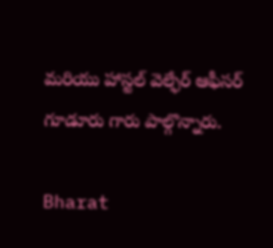మరియు హాస్టల్ వెల్ఫేర్ ఆఫీసర్ గూడూరు గారు పాల్గొన్నారు.

Bharat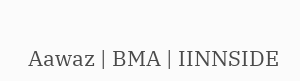Aawaz | BMA | IINNSIDE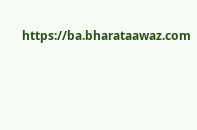https://ba.bharataawaz.com